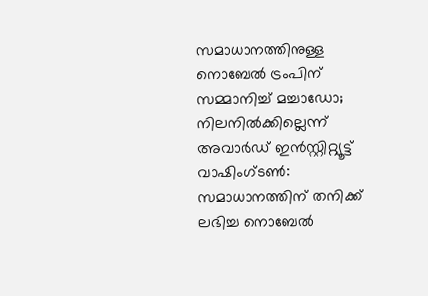സമാധാനത്തിനുള്ള നൊബേൽ ട്രംപിന് സമ്മാനിച്ച് മച്ചാഡോ; നിലനിൽക്കില്ലെന്ന് അവാർഡ് ഇൻസ്റ്റിറ്റ്യൂട്ട്
വാഷിംഗ്ടൺ: സമാധാനത്തിന് തനിക്ക് ലഭിച്ച നൊബേൽ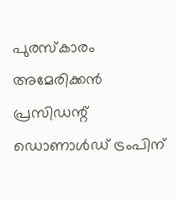പുരസ്കാരം അമേരിക്കൻ പ്രസിഡന്റ് ഡൊണാൾഡ് ട്രംപിന്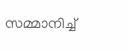സമ്മാനിച്ച്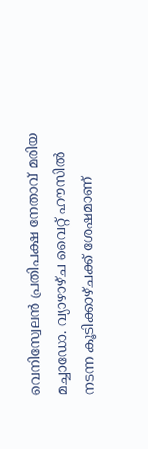വെനിസ്വേലൻ പ്രതിപക്ഷ നേതാവ് മരിയ മച്ചാഡോ. വ്യാഴാഴ്ച വൈറ്റ് ഹൗസിൽ നടന്ന കൂടിക്കാഴ്ചക്ക് ശേഷമാണ്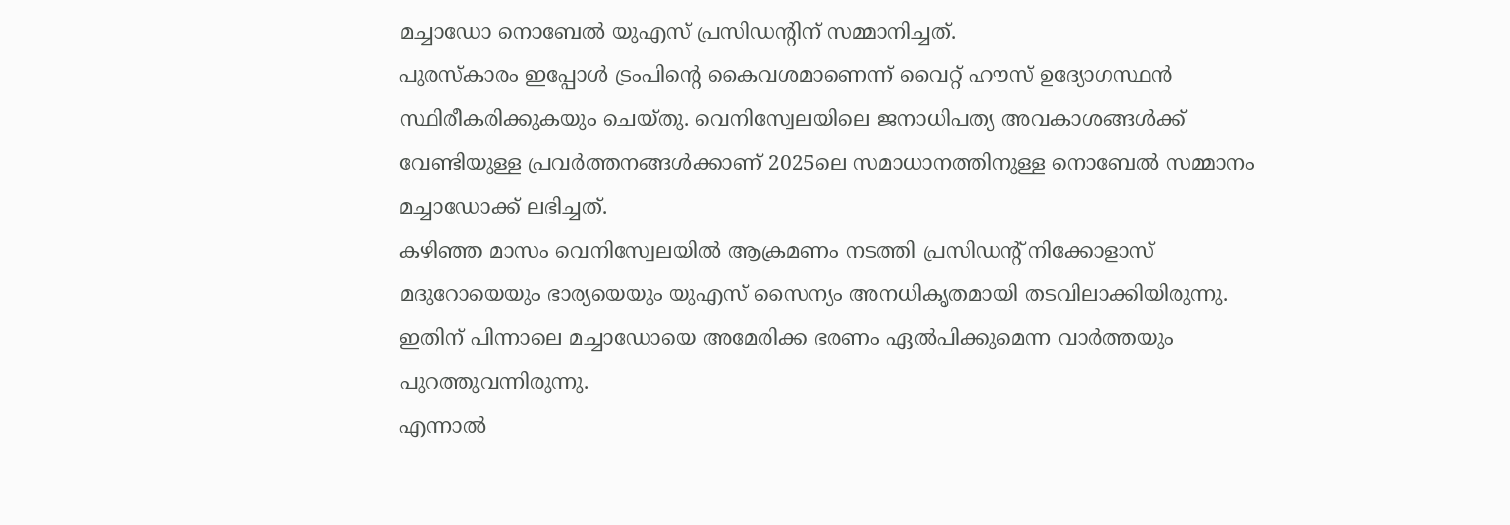മച്ചാഡോ നൊബേൽ യുഎസ് പ്രസിഡന്റിന് സമ്മാനിച്ചത്.
പുരസ്കാരം ഇപ്പോൾ ട്രംപിന്റെ കൈവശമാണെന്ന് വൈറ്റ് ഹൗസ് ഉദ്യോഗസ്ഥൻ സ്ഥിരീകരിക്കുകയും ചെയ്തു. വെനിസ്വേലയിലെ ജനാധിപത്യ അവകാശങ്ങൾക്ക് വേണ്ടിയുള്ള പ്രവർത്തനങ്ങൾക്കാണ് 2025ലെ സമാധാനത്തിനുള്ള നൊബേൽ സമ്മാനം മച്ചാഡോക്ക് ലഭിച്ചത്.
കഴിഞ്ഞ മാസം വെനിസ്വേലയിൽ ആക്രമണം നടത്തി പ്രസിഡന്റ് നിക്കോളാസ് മദുറോയെയും ഭാര്യയെയും യുഎസ് സൈന്യം അനധികൃതമായി തടവിലാക്കിയിരുന്നു. ഇതിന് പിന്നാലെ മച്ചാഡോയെ അമേരിക്ക ഭരണം ഏൽപിക്കുമെന്ന വാർത്തയും പുറത്തുവന്നിരുന്നു.
എന്നാൽ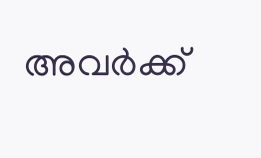അവർക്ക്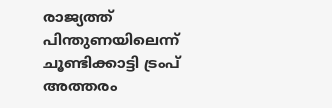രാജ്യത്ത് പിന്തുണയിലെന്ന് ചൂണ്ടിക്കാട്ടി ട്രംപ് അത്തരം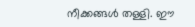നീക്കങ്ങൾ തള്ളി. ഈ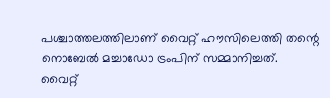പശ്ചാത്തലത്തിലാണ് വൈറ്റ് ഹൗസിലെത്തി തന്റെ നൊബേൽ മച്ചാഡോ ട്രംപിന് സമ്മാനിച്ചത്.
വൈറ്റ്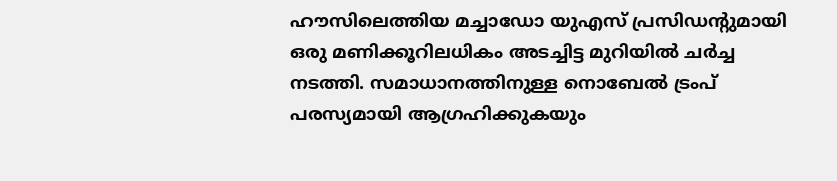ഹൗസിലെത്തിയ മച്ചാഡോ യുഎസ് പ്രസിഡന്റുമായി ഒരു മണിക്കൂറിലധികം അടച്ചിട്ട മുറിയിൽ ചർച്ച നടത്തി. സമാധാനത്തിനുള്ള നൊബേൽ ട്രംപ് പരസ്യമായി ആഗ്രഹിക്കുകയും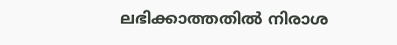ലഭിക്കാത്തതിൽ നിരാശ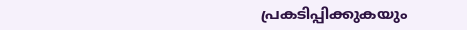പ്രകടിപ്പിക്കുകയും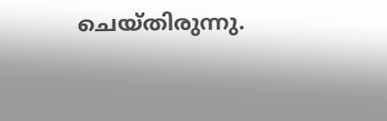ചെയ്തിരുന്നു.